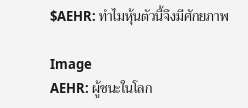$AEHR: ทำไมหุ้นตัวนี้จึงมีศักยภาพ

Image
AEHR: ผู้ชนะในโลก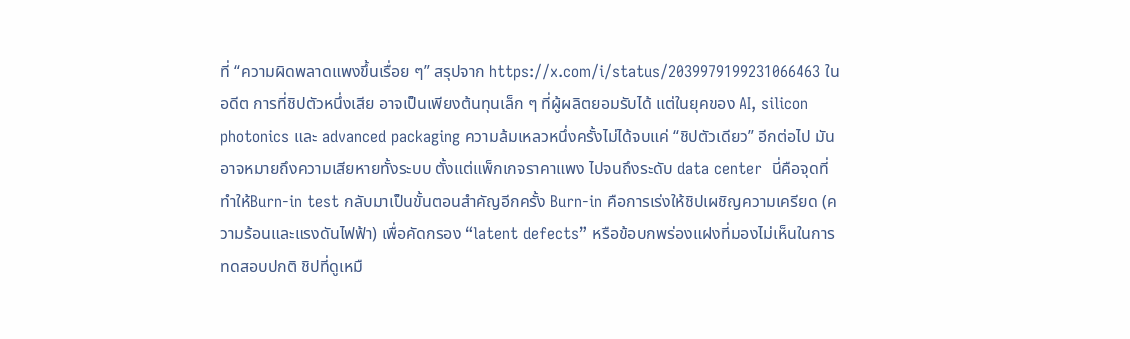ที่ “ความผิดพลาดแพงขึ้นเรื่อย ๆ” สรุปจาก https://x.com/i/status/2039979199231066463 ในอดีต การที่ชิปตัวหนึ่งเสีย อาจเป็นเพียงต้นทุนเล็ก ๆ ที่ผู้ผลิตยอมรับได้ แต่ในยุคของ AI, silicon photonics และ advanced packaging ความล้มเหลวหนึ่งครั้งไม่ได้จบแค่ “ชิปตัวเดียว” อีกต่อไป มันอาจหมายถึงความเสียหายทั้งระบบ ตั้งแต่แพ็กเกจราคาแพง ไปจนถึงระดับ data center  นี่คือจุดที่ทำให้Burn-in test กลับมาเป็นขั้นตอนสำคัญอีกครั้ง Burn-in คือการเร่งให้ชิปเผชิญความเครียด (ความร้อนและแรงดันไฟฟ้า) เพื่อคัดกรอง “latent defects” หรือข้อบกพร่องแฝงที่มองไม่เห็นในการทดสอบปกติ ชิปที่ดูเหมื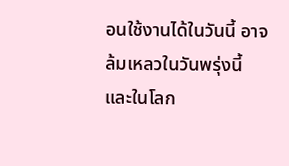อนใช้งานได้ในวันนี้ อาจล้มเหลวในวันพรุ่งนี้ และในโลก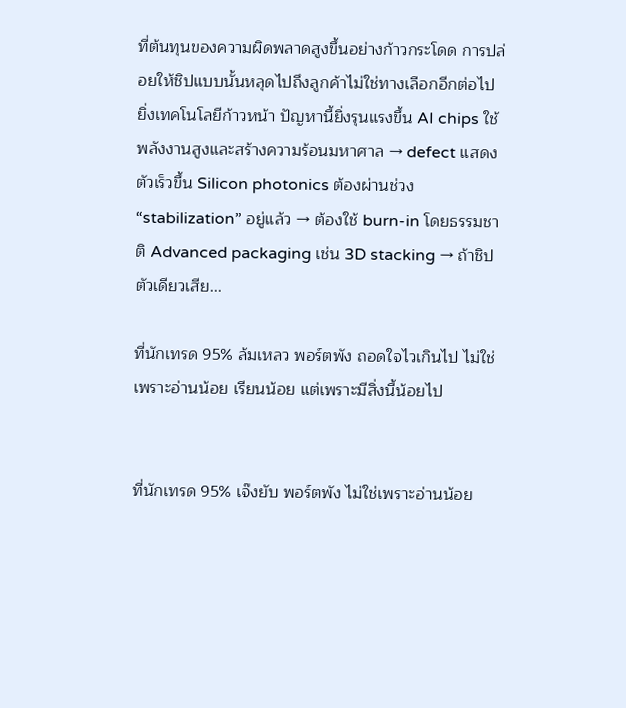ที่ต้นทุนของความผิดพลาดสูงขึ้นอย่างก้าวกระโดด การปล่อยให้ชิปแบบนั้นหลุดไปถึงลูกค้าไม่ใช่ทางเลือกอีกต่อไป ยิ่งเทคโนโลยีก้าวหน้า ปัญหานี้ยิ่งรุนแรงขึ้น AI chips ใช้พลังงานสูงและสร้างความร้อนมหาศาล → defect แสดงตัวเร็วขึ้น Silicon photonics ต้องผ่านช่วง “stabilization” อยู่แล้ว → ต้องใช้ burn-in โดยธรรมชาติ Advanced packaging เช่น 3D stacking → ถ้าชิปตัวเดียวเสีย...

ที่นักเทรด 95% ล้มเหลว พอร์ตพัง ถอดใจไวเกินไป ไม่ใช่เพราะอ่านน้อย เรียนน้อย แต่เพราะมีสิ่งนี้น้อยไป


ที่นักเทรด 95% เจ๊งยับ พอร์ตพัง ไม่ใช่เพราะอ่านน้อย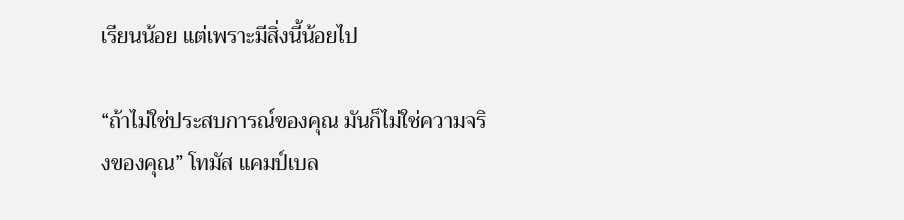เรียนน้อย แต่เพราะมีสิ่งนี้น้อยไป

“ถ้าไม่ใช่ประสบการณ์ของคุณ มันก็ไม่ใช่ความจริงของคุณ” โทมัส แคมป์เบล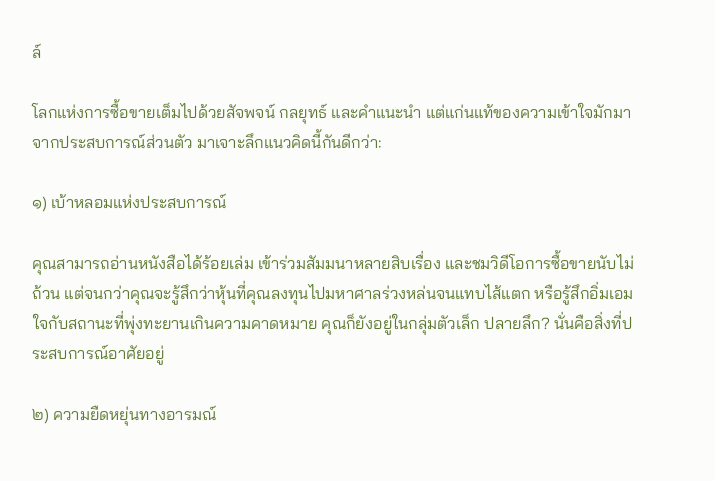ล์

โลกแห่งการซื้อขายเต็มไปด้วยสัจพจน์ กลยุทธ์ และคำแนะนำ แต่แก่นแท้ของความเข้าใจมักมาจากประสบการณ์ส่วนตัว มาเจาะลึกแนวคิดนี้กันดีกว่า:

๑) เบ้าหลอมแห่งประสบการณ์

คุณสามารถอ่านหนังสือได้ร้อยเล่ม เข้าร่วมสัมมนาหลายสิบเรื่อง และชมวิดีโอการซื้อขายนับไม่ถ้วน แต่จนกว่าคุณจะรู้สึกว่าหุ้นที่คุณลงทุนไปมหาศาลร่วงหล่นจนแทบไส้แตก หรือรู้สึกอิ่มเอมใจกับสถานะที่พุ่งทะยานเกินความคาดหมาย คุณก็ยังอยู่ในกลุ่มตัวเล็ก ปลายลึก? นั่นคือสิ่งที่ประสบการณ์อาศัยอยู่

๒) ความยืดหยุ่นทางอารมณ์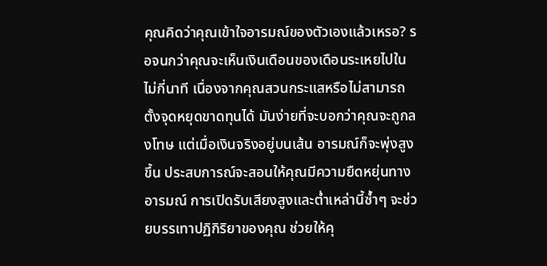คุณคิดว่าคุณเข้าใจอารมณ์ของตัวเองแล้วเหรอ? รอจนกว่าคุณจะเห็นเงินเดือนของเดือนระเหยไปในไม่กี่นาที เนื่องจากคุณสวนกระแสหรือไม่สามารถตั้งจุดหยุดขาดทุนได้ มันง่ายที่จะบอกว่าคุณจะถูกลงโทษ แต่เมื่อเงินจริงอยู่บนเส้น อารมณ์ก็จะพุ่งสูงขึ้น ประสบการณ์จะสอนให้คุณมีความยืดหยุ่นทางอารมณ์ การเปิดรับเสียงสูงและต่ำเหล่านี้ซ้ำๆ จะช่วยบรรเทาปฏิกิริยาของคุณ ช่วยให้คุ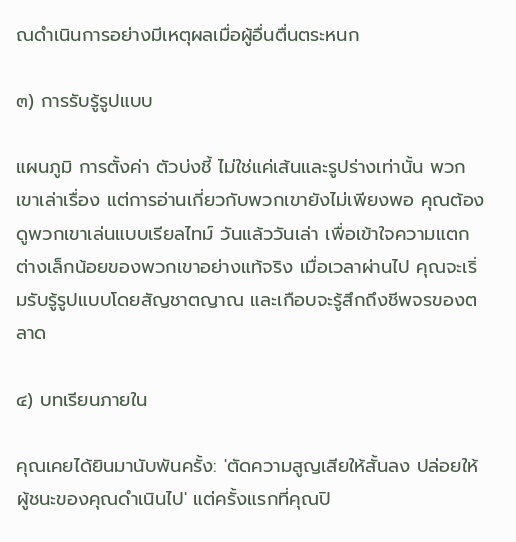ณดำเนินการอย่างมีเหตุผลเมื่อผู้อื่นตื่นตระหนก

๓) การรับรู้รูปแบบ

แผนภูมิ การตั้งค่า ตัวบ่งชี้ ไม่ใช่แค่เส้นและรูปร่างเท่านั้น พวกเขาเล่าเรื่อง แต่การอ่านเกี่ยวกับพวกเขายังไม่เพียงพอ คุณต้องดูพวกเขาเล่นแบบเรียลไทม์ วันแล้ววันเล่า เพื่อเข้าใจความแตกต่างเล็กน้อยของพวกเขาอย่างแท้จริง เมื่อเวลาผ่านไป คุณจะเริ่มรับรู้รูปแบบโดยสัญชาตญาณ และเกือบจะรู้สึกถึงชีพจรของตลาด

๔) บทเรียนภายใน

คุณเคยได้ยินมานับพันครั้ง: 'ตัดความสูญเสียให้สั้นลง ปล่อยให้ผู้ชนะของคุณดำเนินไป' แต่ครั้งแรกที่คุณปิ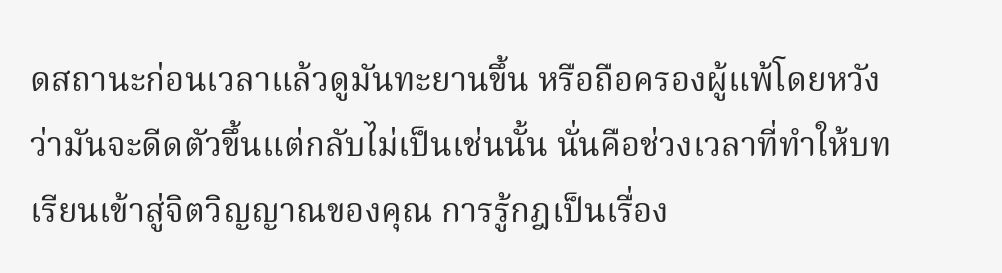ดสถานะก่อนเวลาแล้วดูมันทะยานขึ้น หรือถือครองผู้แพ้โดยหวังว่ามันจะดีดตัวขึ้นแต่กลับไม่เป็นเช่นนั้น นั่นคือช่วงเวลาที่ทำให้บทเรียนเข้าสู่จิตวิญญาณของคุณ การรู้กฎเป็นเรื่อง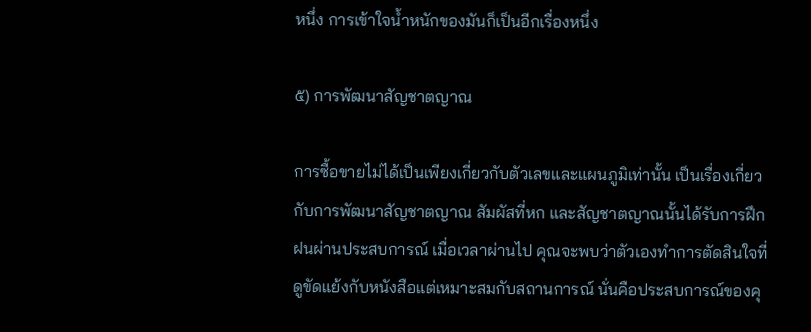หนึ่ง การเข้าใจน้ำหนักของมันก็เป็นอีกเรื่องหนึ่ง

๕) การพัฒนาสัญชาตญาณ

การซื้อขายไม่ได้เป็นเพียงเกี่ยวกับตัวเลขและแผนภูมิเท่านั้น เป็นเรื่องเกี่ยวกับการพัฒนาสัญชาตญาณ สัมผัสที่หก และสัญชาตญาณนั้นได้รับการฝึกฝนผ่านประสบการณ์ เมื่อเวลาผ่านไป คุณจะพบว่าตัวเองทำการตัดสินใจที่ดูขัดแย้งกับหนังสือแต่เหมาะสมกับสถานการณ์ นั่นคือประสบการณ์ของคุ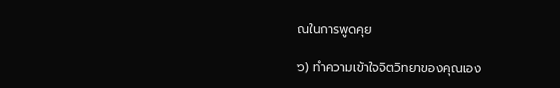ณในการพูดคุย

๖) ทำความเข้าใจจิตวิทยาของคุณเอง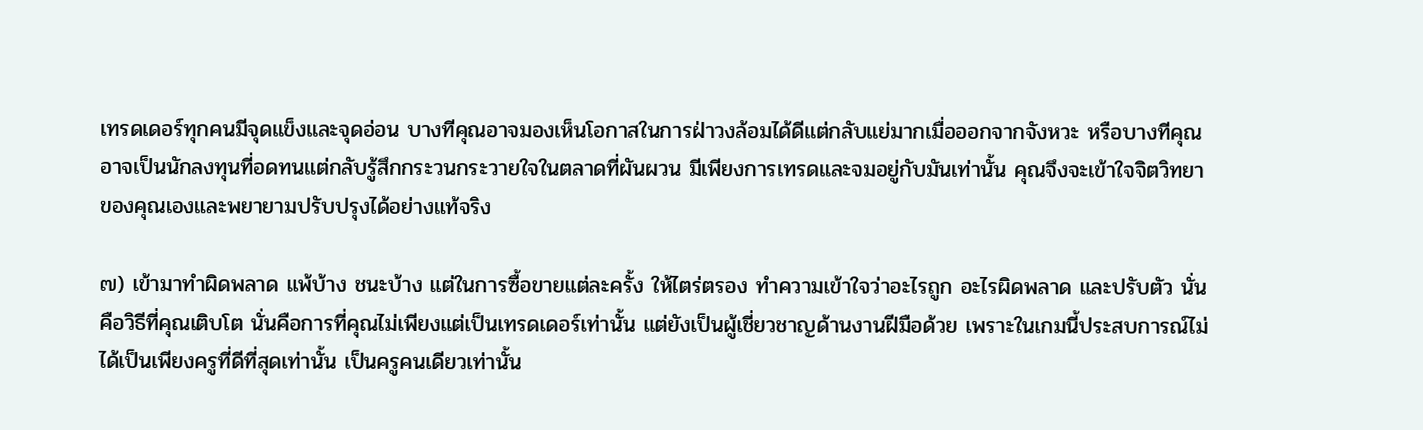เทรดเดอร์ทุกคนมีจุดแข็งและจุดอ่อน บางทีคุณอาจมองเห็นโอกาสในการฝ่าวงล้อมได้ดีแต่กลับแย่มากเมื่อออกจากจังหวะ หรือบางทีคุณอาจเป็นนักลงทุนที่อดทนแต่กลับรู้สึกกระวนกระวายใจในตลาดที่ผันผวน มีเพียงการเทรดและจมอยู่กับมันเท่านั้น คุณจึงจะเข้าใจจิตวิทยาของคุณเองและพยายามปรับปรุงได้อย่างแท้จริง

๗) เข้ามาทำผิดพลาด แพ้บ้าง ชนะบ้าง แต่ในการซื้อขายแต่ละครั้ง ให้ไตร่ตรอง ทำความเข้าใจว่าอะไรถูก อะไรผิดพลาด และปรับตัว นั่นคือวิธีที่คุณเติบโต นั่นคือการที่คุณไม่เพียงแต่เป็นเทรดเดอร์เท่านั้น แต่ยังเป็นผู้เชี่ยวชาญด้านงานฝีมือด้วย เพราะในเกมนี้ประสบการณ์ไม่ได้เป็นเพียงครูที่ดีที่สุดเท่านั้น เป็นครูคนเดียวเท่านั้น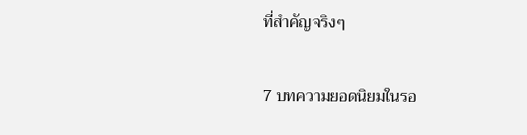ที่สำคัญจริงๆ

7 บทความยอดนิยมในรอ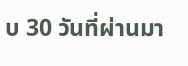บ 30 วันที่ผ่านมา